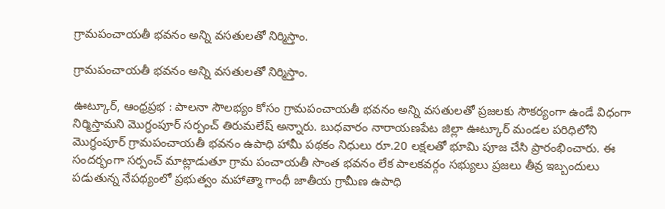గ్రామపంచాయతీ భవనం అన్ని వసతులతో నిర్మిస్తాం.

గ్రామపంచాయతీ భవనం అన్ని వసతులతో నిర్మిస్తాం.

ఊట్కూర్, ఆంధ్రప్రభ : పాలనా సౌలభ్యం కోసం గ్రామపంచాయతీ భవనం అన్ని వసతులతో ప్రజలకు సౌకర్యంగా ఉండే విధంగా నిర్మిస్తామని మొగ్ధంపూర్ సర్పంచ్ తిరుమలేష్ అన్నారు. బుధవారం నారాయణపేట జిల్లా ఊట్కూర్ మండల పరిధిలోని మొగ్ధంపూర్ గ్రామపంచాయతీ భవనం ఉపాధి హామీ పథకం నిధులు రూ.20 లక్షలతో భూమి పూజ చేసి ప్రారంభించారు. ఈ సందర్భంగా సర్పంచ్ మాట్లాడుతూ గ్రామ పంచాయతీ సొంత భవనం లేక పాలకవర్గం సభ్యులు ప్రజలు తీవ్ర ఇబ్బందులు పడుతున్న నేపథ్యంలో ప్రభుత్వం మహాత్మా గాంధీ జాతీయ గ్రామీణ ఉపాధి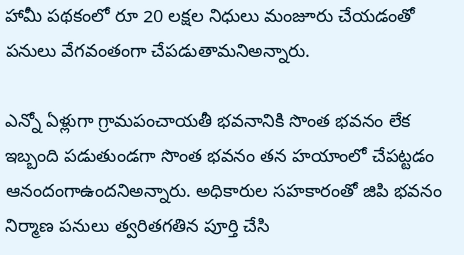హామీ పథకంలో రూ 20 లక్షల నిధులు మంజూరు చేయడంతో పనులు వేగవంతంగా చేపడుతామనిఅన్నారు.

ఎన్నో ఏళ్లుగా గ్రామపంచాయతీ భవనానికి సొంత భవనం లేక ఇబ్బంది పడుతుండగా సొంత భవనం తన హయాంలో చేపట్టడం ఆనందంగాఉందనిఅన్నారు. అధికారుల సహకారంతో జిపి భవనం నిర్మాణ పనులు త్వరితగతిన పూర్తి చేసి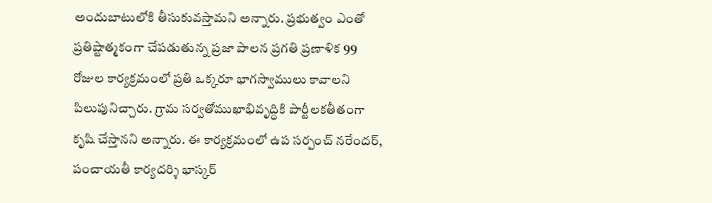అందుబాటులోకి తీసుకువస్తామని అన్నారు. ప్రభుత్వం ఎంతో ప్రతిష్టాత్మకంగా చేపడుతున్న ప్రజా పాలన ప్రగతి ప్రణాళిక 99 రోజుల కార్యక్రమంలో ప్రతి ఒక్కరూ భాగస్వాములు కావాలని పిలుపునిచ్చారు. గ్రామ సర్వతోముఖాభివృద్ధికి పార్టీలకతీతంగా కృషి చేస్తానని అన్నారు. ఈ కార్యక్రమంలో ఉప సర్పంచ్ నరేందర్, పంచాయతీ కార్యదర్శి భాస్కర్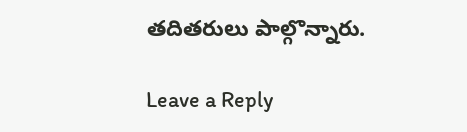తదితరులు పాల్గొన్నారు.

Leave a Reply